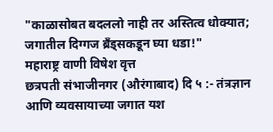"काळासोबत बदललो नाही तर अस्तित्व धोक्यात; जगातील दिग्गज ब्रँड्सकडून घ्या धडा!"
महाराष्ट्र वाणी विषेश वृत्त
छत्रपती संभाजीनगर (औरंगाबाद) दि ५ :- तंत्रज्ञान आणि व्यवसायाच्या जगात यश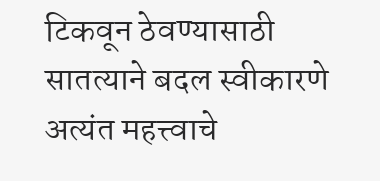टिकवून ठेवण्यासाठी सातत्याने बदल स्वीकारणे अत्यंत महत्त्वाचे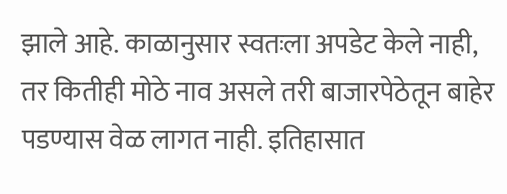झाले आहे. काळानुसार स्वतःला अपडेट केले नाही, तर कितीही मोठे नाव असले तरी बाजारपेठेतून बाहेर पडण्यास वेळ लागत नाही. इतिहासात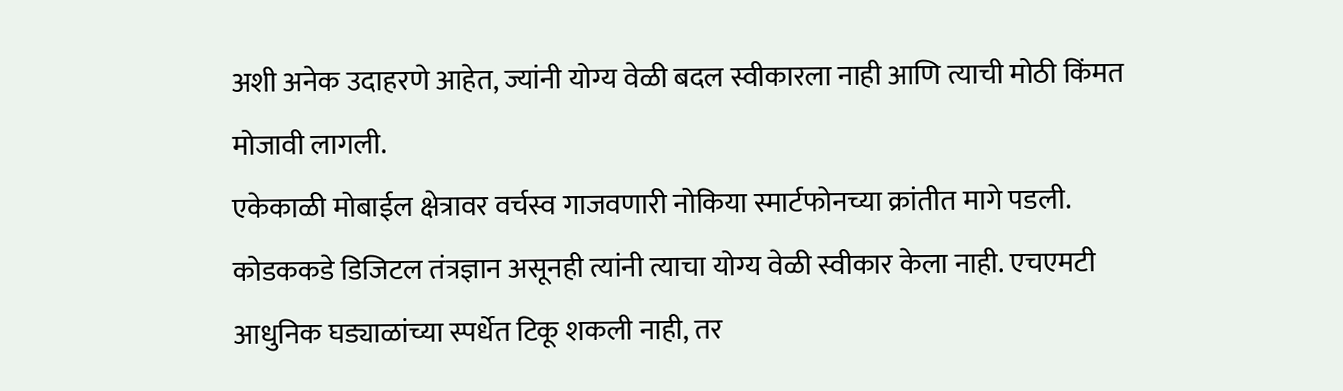अशी अनेक उदाहरणे आहेत, ज्यांनी योग्य वेळी बदल स्वीकारला नाही आणि त्याची मोठी किंमत मोजावी लागली.
एकेकाळी मोबाईल क्षेत्रावर वर्चस्व गाजवणारी नोकिया स्मार्टफोनच्या क्रांतीत मागे पडली. कोडककडे डिजिटल तंत्रज्ञान असूनही त्यांनी त्याचा योग्य वेळी स्वीकार केला नाही. एचएमटी आधुनिक घड्याळांच्या स्पर्धेत टिकू शकली नाही, तर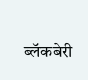ब्लॅकबेरी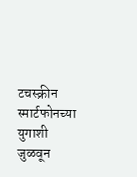टचस्क्रीन स्मार्टफोनच्या युगाशी जुळवून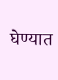घेण्यात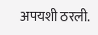अपयशी ठरली.